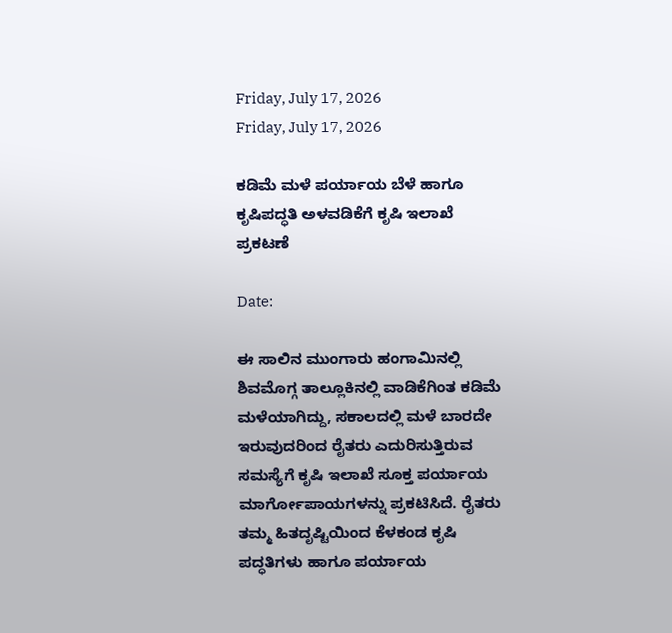Friday, July 17, 2026
Friday, July 17, 2026

ಕಡಿಮೆ ಮಳೆ ಪರ್ಯಾಯ ಬೆಳೆ ಹಾಗೂ ಕೃಷಿಪದ್ಧತಿ ಅಳವಡಿಕೆಗೆ ಕೃಷಿ ಇಲಾಖೆ ಪ್ರಕಟಣೆ

Date:

ಈ ಸಾಲಿನ ಮುಂಗಾರು ಹಂಗಾಮಿನಲ್ಲಿ ಶಿವಮೊಗ್ಗ ತಾಲ್ಲೂಕಿನಲ್ಲಿ ವಾಡಿಕೆಗಿಂತ ಕಡಿಮೆ ಮಳೆಯಾಗಿದ್ದು, ಸಕಾಲದಲ್ಲಿ ಮಳೆ ಬಾರದೇ ಇರುವುದರಿಂದ ರೈತರು ಎದುರಿಸುತ್ತಿರುವ ಸಮಸ್ಯೆಗೆ ಕೃಷಿ ಇಲಾಖೆ ಸೂಕ್ತ ಪರ್ಯಾಯ ಮಾರ್ಗೋಪಾಯಗಳನ್ನು ಪ್ರಕಟಿಸಿದೆ. ರೈತರು ತಮ್ಮ ಹಿತದೃಷ್ಟಿಯಿಂದ ಕೆಳಕಂಡ ಕೃಷಿ ಪದ್ಧತಿಗಳು ಹಾಗೂ ಪರ್ಯಾಯ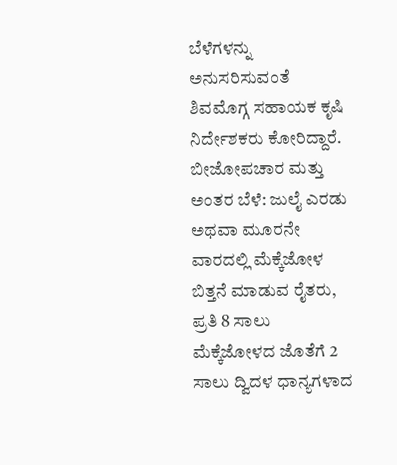ಬೆಳೆಗಳನ್ನು ಅನುಸರಿಸುವಂತೆ ಶಿವಮೊಗ್ಗ ಸಹಾಯಕ ಕೃಷಿ ನಿರ್ದೇಶಕರು ಕೋರಿದ್ದಾರೆ.
ಬೀಜೋಪಚಾರ ಮತ್ತು ಅಂತರ ಬೆಳೆ: ಜುಲೈ ಎರಡು ಅಥವಾ ಮೂರನೇ ವಾರದಲ್ಲಿ ಮೆಕ್ಕೆಜೋಳ ಬಿತ್ತನೆ ಮಾಡುವ ರೈತರು, ಪ್ರತಿ 8 ಸಾಲು ಮೆಕ್ಕೆಜೋಳದ ಜೊತೆಗೆ 2 ಸಾಲು ದ್ವಿದಳ ಧಾನ್ಯಗಳಾದ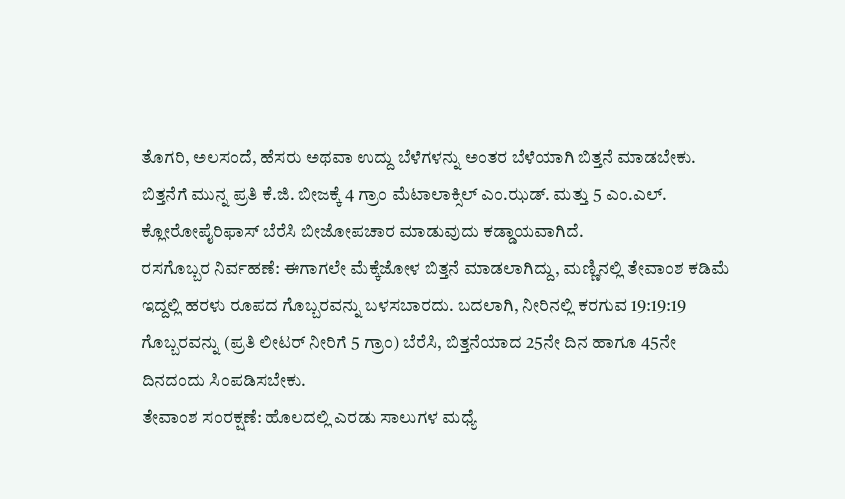ತೊಗರಿ, ಅಲಸಂದೆ, ಹೆಸರು ಅಥವಾ ಉದ್ದು ಬೆಳೆಗಳನ್ನು ಅಂತರ ಬೆಳೆಯಾಗಿ ಬಿತ್ತನೆ ಮಾಡಬೇಕು. ಬಿತ್ತನೆಗೆ ಮುನ್ನ ಪ್ರತಿ ಕೆ.ಜಿ. ಬೀಜಕ್ಕೆ 4 ಗ್ರಾಂ ಮೆಟಾಲಾಕ್ಸಿಲ್ ಎಂ.ಝಡ್. ಮತ್ತು 5 ಎಂ.ಎಲ್. ಕ್ಲೋರೋಪೈರಿಫಾಸ್ ಬೆರೆಸಿ ಬೀಜೋಪಚಾರ ಮಾಡುವುದು ಕಡ್ಡಾಯವಾಗಿದೆ.
ರಸಗೊಬ್ಬರ ನಿರ್ವಹಣೆ: ಈಗಾಗಲೇ ಮೆಕ್ಕೆಜೋಳ ಬಿತ್ತನೆ ಮಾಡಲಾಗಿದ್ದು, ಮಣ್ಣಿನಲ್ಲಿ ತೇವಾಂಶ ಕಡಿಮೆ ಇದ್ದಲ್ಲಿ ಹರಳು ರೂಪದ ಗೊಬ್ಬರವನ್ನು ಬಳಸಬಾರದು. ಬದಲಾಗಿ, ನೀರಿನಲ್ಲಿ ಕರಗುವ 19:19:19 ಗೊಬ್ಬರವನ್ನು (ಪ್ರತಿ ಲೀಟರ್ ನೀರಿಗೆ 5 ಗ್ರಾಂ) ಬೆರೆಸಿ, ಬಿತ್ತನೆಯಾದ 25ನೇ ದಿನ ಹಾಗೂ 45ನೇ ದಿನದಂದು ಸಿಂಪಡಿಸಬೇಕು.
ತೇವಾಂಶ ಸಂರಕ್ಷಣೆ: ಹೊಲದಲ್ಲಿ ಎರಡು ಸಾಲುಗಳ ಮಧ್ಯೆ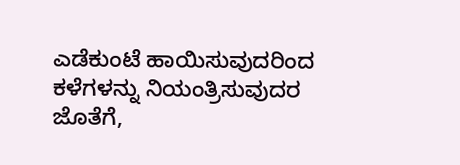ಎಡೆಕುಂಟೆ ಹಾಯಿಸುವುದರಿಂದ ಕಳೆಗಳನ್ನು ನಿಯಂತ್ರಿಸುವುದರ ಜೊತೆಗೆ,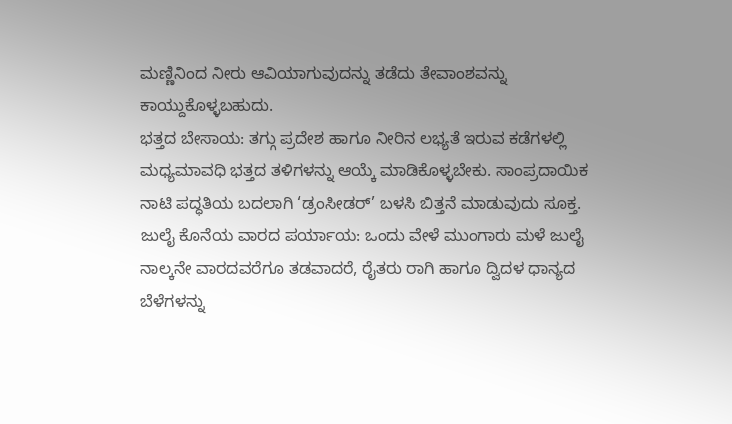ಮಣ್ಣಿನಿಂದ ನೀರು ಆವಿಯಾಗುವುದನ್ನು ತಡೆದು ತೇವಾಂಶವನ್ನು ಕಾಯ್ದುಕೊಳ್ಳಬಹುದು.
ಭತ್ತದ ಬೇಸಾಯ: ತಗ್ಗು ಪ್ರದೇಶ ಹಾಗೂ ನೀರಿನ ಲಭ್ಯತೆ ಇರುವ ಕಡೆಗಳಲ್ಲಿ ಮಧ್ಯಮಾವಧಿ ಭತ್ತದ ತಳಿಗಳನ್ನು ಆಯ್ಕೆ ಮಾಡಿಕೊಳ್ಳಬೇಕು. ಸಾಂಪ್ರದಾಯಿಕ ನಾಟಿ ಪದ್ಧತಿಯ ಬದಲಾಗಿ ‘ಡ್ರಂಸೀಡರ್’ ಬಳಸಿ ಬಿತ್ತನೆ ಮಾಡುವುದು ಸೂಕ್ತ.
ಜುಲೈ ಕೊನೆಯ ವಾರದ ಪರ್ಯಾಯ: ಒಂದು ವೇಳೆ ಮುಂಗಾರು ಮಳೆ ಜುಲೈ ನಾಲ್ಕನೇ ವಾರದವರೆಗೂ ತಡವಾದರೆ, ರೈತರು ರಾಗಿ ಹಾಗೂ ದ್ವಿದಳ ಧಾನ್ಯದ ಬೆಳೆಗಳನ್ನು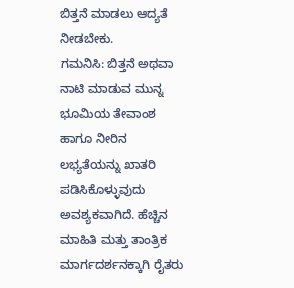ಬಿತ್ತನೆ ಮಾಡಲು ಆದ್ಯತೆ ನೀಡಬೇಕು.
ಗಮನಿಸಿ: ಬಿತ್ತನೆ ಅಥವಾ ನಾಟಿ ಮಾಡುವ ಮುನ್ನ ಭೂಮಿಯ ತೇವಾಂಶ ಹಾಗೂ ನೀರಿನ ಲಭ್ಯತೆಯನ್ನು ಖಾತರಿ ಪಡಿಸಿಕೊಳ್ಳುವುದು ಅವಶ್ಯಕವಾಗಿದೆ. ಹೆಚ್ಚಿನ ಮಾಹಿತಿ ಮತ್ತು ತಾಂತ್ರಿಕ ಮಾರ್ಗದರ್ಶನಕ್ಕಾಗಿ ರೈತರು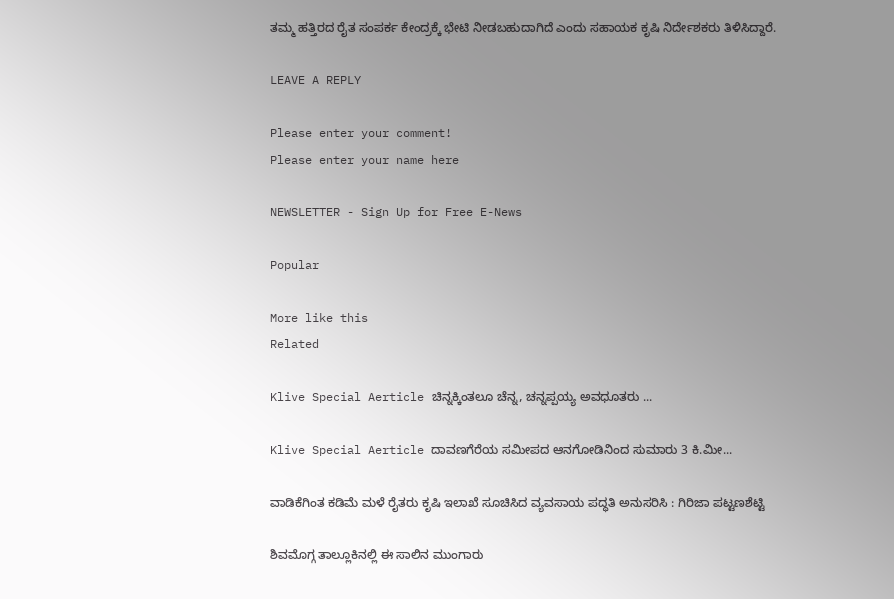ತಮ್ಮ ಹತ್ತಿರದ ರೈತ ಸಂಪರ್ಕ ಕೇಂದ್ರಕ್ಕೆ ಭೇಟಿ ನೀಡಬಹುದಾಗಿದೆ ಎಂದು ಸಹಾಯಕ ಕೃಷಿ ನಿರ್ದೇಶಕರು ತಿಳಿಸಿದ್ದಾರೆ.

LEAVE A REPLY

Please enter your comment!
Please enter your name here

NEWSLETTER - Sign Up for Free E-News

Popular

More like this
Related

Klive Special Aerticle ಚಿನ್ನಕ್ಕಿಂತಲೂ ಚೆನ್ನ, ಚನ್ನಪ್ಪಯ್ಯ ಅವಧೂತರು ...

Klive Special Aerticle ದಾವಣಗೆರೆಯ ಸಮೀಪದ ಆನಗೋಡಿನಿಂದ ಸುಮಾರು 3 ಕಿ.ಮೀ...

ವಾಡಿಕೆಗಿಂತ ಕಡಿಮೆ ಮಳೆ ರೈತರು ಕೃಷಿ ಇಲಾಖೆ ಸೂಚಿಸಿದ ವ್ಯವಸಾಯ ಪದ್ಧತಿ ಅನುಸರಿಸಿ : ಗಿರಿಜಾ ಪಟ್ಟಣಶೆಟ್ಟಿ

ಶಿವಮೊಗ್ಗ ತಾಲ್ಲೂಕಿನಲ್ಲಿ ಈ ಸಾಲಿನ ಮುಂಗಾರು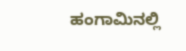ಹಂಗಾಮಿನಲ್ಲಿ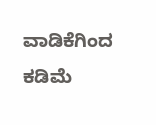ವಾಡಿಕೆಗಿಂದ ಕಡಿಮೆ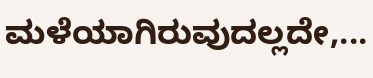ಮಳೆಯಾಗಿರುವುದಲ್ಲದೇ,...